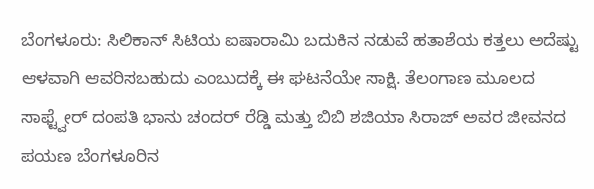ಬೆಂಗಳೂರು: ಸಿಲಿಕಾನ್ ಸಿಟಿಯ ಐಷಾರಾಮಿ ಬದುಕಿನ ನಡುವೆ ಹತಾಶೆಯ ಕತ್ತಲು ಅದೆಷ್ಟು ಆಳವಾಗಿ ಆವರಿಸಬಹುದು ಎಂಬುದಕ್ಕೆ ಈ ಘಟನೆಯೇ ಸಾಕ್ಷಿ. ತೆಲಂಗಾಣ ಮೂಲದ ಸಾಫ್ಟ್ವೇರ್ ದಂಪತಿ ಭಾನು ಚಂದರ್ ರೆಡ್ಡಿ ಮತ್ತು ಬಿಬಿ ಶಜಿಯಾ ಸಿರಾಜ್ ಅವರ ಜೀವನದ ಪಯಣ ಬೆಂಗಳೂರಿನ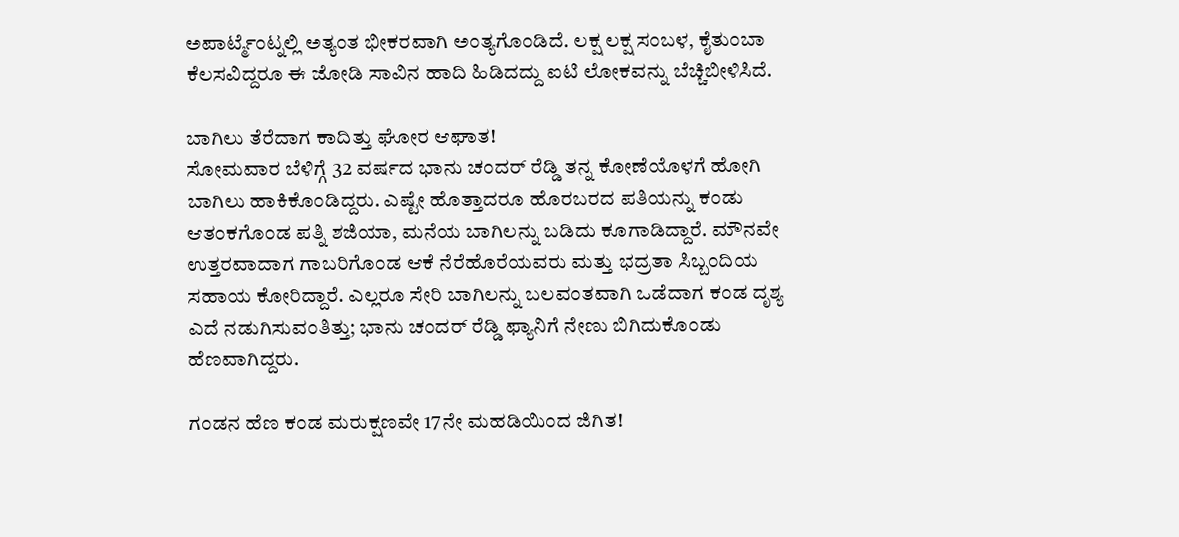ಅಪಾರ್ಟ್ಮೆಂಟ್ನಲ್ಲಿ ಅತ್ಯಂತ ಭೀಕರವಾಗಿ ಅಂತ್ಯಗೊಂಡಿದೆ. ಲಕ್ಷ ಲಕ್ಷ ಸಂಬಳ, ಕೈತುಂಬಾ ಕೆಲಸವಿದ್ದರೂ ಈ ಜೋಡಿ ಸಾವಿನ ಹಾದಿ ಹಿಡಿದದ್ದು ಐಟಿ ಲೋಕವನ್ನು ಬೆಚ್ಚಿಬೀಳಿಸಿದೆ.

ಬಾಗಿಲು ತೆರೆದಾಗ ಕಾದಿತ್ತು ಘೋರ ಆಘಾತ!
ಸೋಮವಾರ ಬೆಳಿಗ್ಗೆ 32 ವರ್ಷದ ಭಾನು ಚಂದರ್ ರೆಡ್ಡಿ ತನ್ನ ಕೋಣೆಯೊಳಗೆ ಹೋಗಿ ಬಾಗಿಲು ಹಾಕಿಕೊಂಡಿದ್ದರು. ಎಷ್ಟೇ ಹೊತ್ತಾದರೂ ಹೊರಬರದ ಪತಿಯನ್ನು ಕಂಡು ಆತಂಕಗೊಂಡ ಪತ್ನಿ ಶಜಿಯಾ, ಮನೆಯ ಬಾಗಿಲನ್ನು ಬಡಿದು ಕೂಗಾಡಿದ್ದಾರೆ. ಮೌನವೇ ಉತ್ತರವಾದಾಗ ಗಾಬರಿಗೊಂಡ ಆಕೆ ನೆರೆಹೊರೆಯವರು ಮತ್ತು ಭದ್ರತಾ ಸಿಬ್ಬಂದಿಯ ಸಹಾಯ ಕೋರಿದ್ದಾರೆ. ಎಲ್ಲರೂ ಸೇರಿ ಬಾಗಿಲನ್ನು ಬಲವಂತವಾಗಿ ಒಡೆದಾಗ ಕಂಡ ದೃಶ್ಯ ಎದೆ ನಡುಗಿಸುವಂತಿತ್ತು; ಭಾನು ಚಂದರ್ ರೆಡ್ಡಿ ಫ್ಯಾನಿಗೆ ನೇಣು ಬಿಗಿದುಕೊಂಡು ಹೆಣವಾಗಿದ್ದರು.

ಗಂಡನ ಹೆಣ ಕಂಡ ಮರುಕ್ಷಣವೇ 17ನೇ ಮಹಡಿಯಿಂದ ಜಿಗಿತ!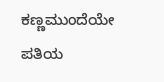ಕಣ್ಣಮುಂದೆಯೇ ಪತಿಯ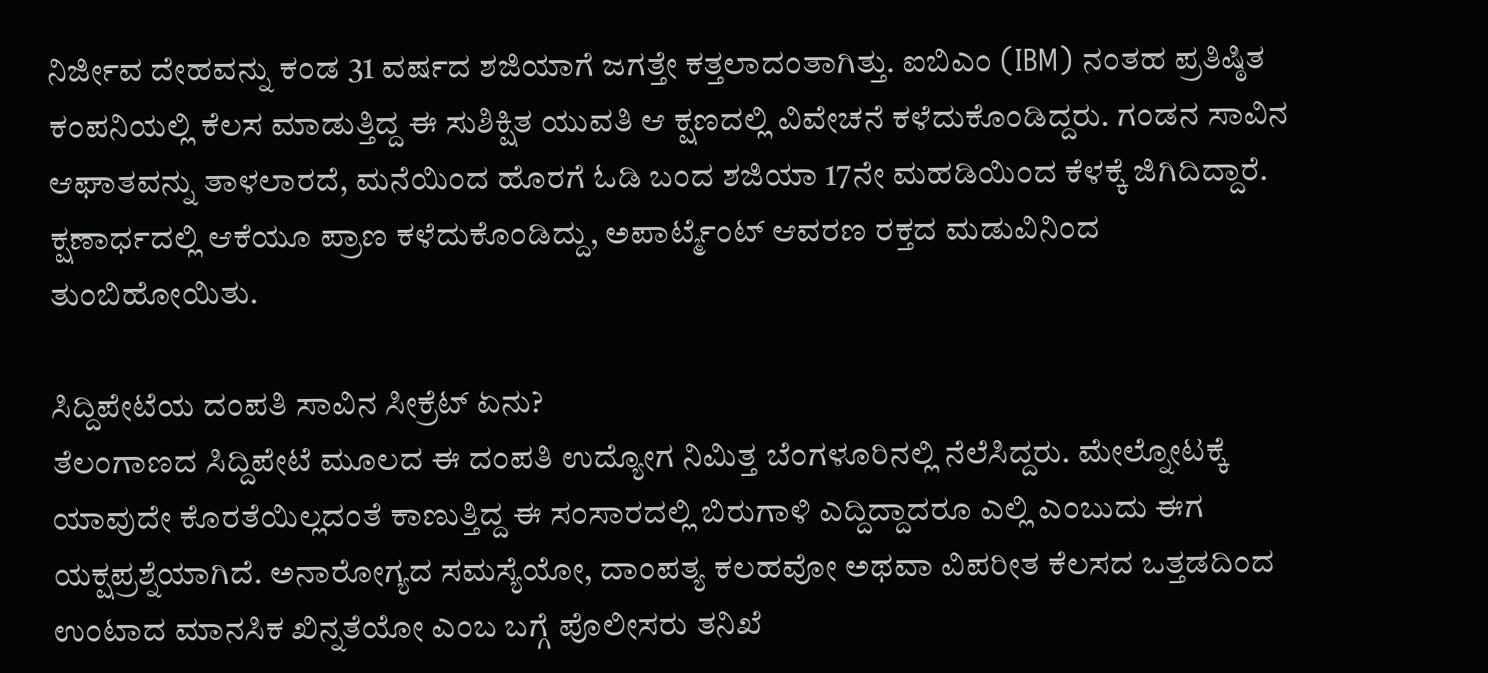ನಿರ್ಜೀವ ದೇಹವನ್ನು ಕಂಡ 31 ವರ್ಷದ ಶಜಿಯಾಗೆ ಜಗತ್ತೇ ಕತ್ತಲಾದಂತಾಗಿತ್ತು. ಐಬಿಎಂ (IBM) ನಂತಹ ಪ್ರತಿಷ್ಠಿತ ಕಂಪನಿಯಲ್ಲಿ ಕೆಲಸ ಮಾಡುತ್ತಿದ್ದ ಈ ಸುಶಿಕ್ಷಿತ ಯುವತಿ ಆ ಕ್ಷಣದಲ್ಲಿ ವಿವೇಚನೆ ಕಳೆದುಕೊಂಡಿದ್ದರು. ಗಂಡನ ಸಾವಿನ ಆಘಾತವನ್ನು ತಾಳಲಾರದೆ, ಮನೆಯಿಂದ ಹೊರಗೆ ಓಡಿ ಬಂದ ಶಜಿಯಾ 17ನೇ ಮಹಡಿಯಿಂದ ಕೆಳಕ್ಕೆ ಜಿಗಿದಿದ್ದಾರೆ. ಕ್ಷಣಾರ್ಧದಲ್ಲಿ ಆಕೆಯೂ ಪ್ರಾಣ ಕಳೆದುಕೊಂಡಿದ್ದು, ಅಪಾರ್ಟ್ಮೆಂಟ್ ಆವರಣ ರಕ್ತದ ಮಡುವಿನಿಂದ ತುಂಬಿಹೋಯಿತು.

ಸಿದ್ದಿಪೇಟೆಯ ದಂಪತಿ ಸಾವಿನ ಸೀಕ್ರೆಟ್ ಏನು?
ತೆಲಂಗಾಣದ ಸಿದ್ದಿಪೇಟೆ ಮೂಲದ ಈ ದಂಪತಿ ಉದ್ಯೋಗ ನಿಮಿತ್ತ ಬೆಂಗಳೂರಿನಲ್ಲಿ ನೆಲೆಸಿದ್ದರು. ಮೇಲ್ನೋಟಕ್ಕೆ ಯಾವುದೇ ಕೊರತೆಯಿಲ್ಲದಂತೆ ಕಾಣುತ್ತಿದ್ದ ಈ ಸಂಸಾರದಲ್ಲಿ ಬಿರುಗಾಳಿ ಎದ್ದಿದ್ದಾದರೂ ಎಲ್ಲಿ ಎಂಬುದು ಈಗ ಯಕ್ಷಪ್ರಶ್ನೆಯಾಗಿದೆ. ಅನಾರೋಗ್ಯದ ಸಮಸ್ಯೆಯೋ, ದಾಂಪತ್ಯ ಕಲಹವೋ ಅಥವಾ ವಿಪರೀತ ಕೆಲಸದ ಒತ್ತಡದಿಂದ ಉಂಟಾದ ಮಾನಸಿಕ ಖಿನ್ನತೆಯೋ ಎಂಬ ಬಗ್ಗೆ ಪೊಲೀಸರು ತನಿಖೆ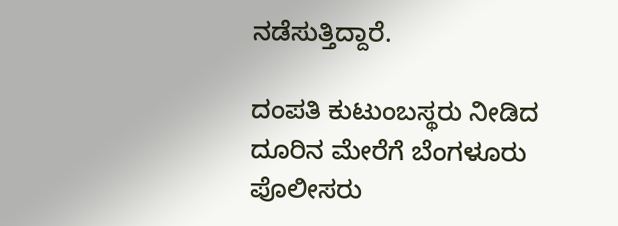ನಡೆಸುತ್ತಿದ್ದಾರೆ.

ದಂಪತಿ ಕುಟುಂಬಸ್ಥರು ನೀಡಿದ ದೂರಿನ ಮೇರೆಗೆ ಬೆಂಗಳೂರು ಪೊಲೀಸರು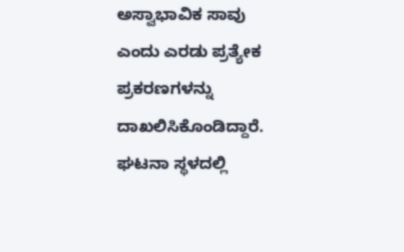ಅಸ್ವಾಭಾವಿಕ ಸಾವು ಎಂದು ಎರಡು ಪ್ರತ್ಯೇಕ ಪ್ರಕರಣಗಳನ್ನು ದಾಖಲಿಸಿಕೊಂಡಿದ್ದಾರೆ. ಘಟನಾ ಸ್ಥಳದಲ್ಲಿ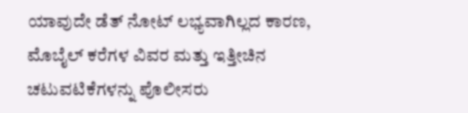ಯಾವುದೇ ಡೆತ್ ನೋಟ್ ಲಭ್ಯವಾಗಿಲ್ಲದ ಕಾರಣ, ಮೊಬೈಲ್ ಕರೆಗಳ ವಿವರ ಮತ್ತು ಇತ್ತೀಚಿನ ಚಟುವಟಿಕೆಗಳನ್ನು ಪೊಲೀಸರು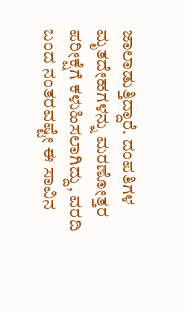ಜಾಲಾಡುತ್ತಿದ್ದಾರೆ. ದಂಪತಿಗಳ ಮೃತದೇಹಗಳನ್ನು ಮರಣೋತ್ತರ ಪರೀಕ್ಷೆಗೆ ಕಳುಹಿಸಲಾಗಿದ್ದು, ವರದಿ ಬಂದ ನಂತರವಷ್ಟೇ ಈ ಸಾವಿನ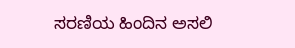ಸರಣಿಯ ಹಿಂದಿನ ಅಸಲಿ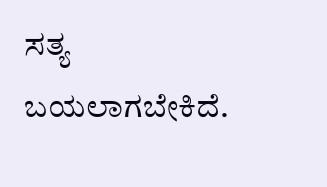ಸತ್ಯ ಬಯಲಾಗಬೇಕಿದೆ.